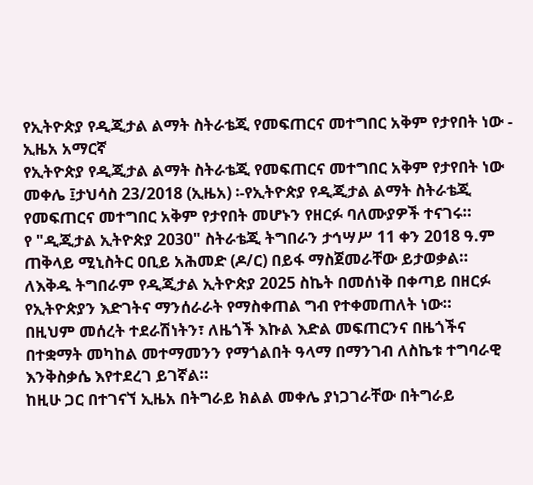የኢትዮጵያ የዲጂታል ልማት ስትራቴጂ የመፍጠርና መተግበር አቅም የታየበት ነው - ኢዜአ አማርኛ
የኢትዮጵያ የዲጂታል ልማት ስትራቴጂ የመፍጠርና መተግበር አቅም የታየበት ነው
መቀሌ ፤ታህሳስ 23/2018 (ኢዜአ) ፡-የኢትዮጵያ የዲጂታል ልማት ስትራቴጂ የመፍጠርና መተግበር አቅም የታየበት መሆኑን የዘርፉ ባለሙያዎች ተናገሩ።
የ "ዲጂታል ኢትዮጵያ 2030" ስትራቴጂ ትግበራን ታኅሣሥ 11 ቀን 2018 ዓ.ም ጠቅላይ ሚኒስትር ዐቢይ አሕመድ (ዶ/ር) በይፋ ማስጀመራቸው ይታወቃል።
ለእቅዱ ትግበራም የዲጂታል ኢትዮጵያ 2025 ስኬት በመሰነቅ በቀጣይ በዘርፉ የኢትዮጵያን እድገትና ማንሰራራት የማስቀጠል ግብ የተቀመጠለት ነው።
በዚህም መሰረት ተደራሽነትን፣ ለዜጎች እኩል እድል መፍጠርንና በዜጎችና በተቋማት መካከል መተማመንን የማጎልበት ዓላማ በማንገብ ለስኬቱ ተግባራዊ እንቅስቃሴ እየተደረገ ይገኛል።
ከዚሁ ጋር በተገናኘ ኢዜአ በትግራይ ክልል መቀሌ ያነጋገራቸው በትግራይ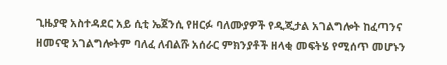ጊዜያዊ አስተዳደር አይ ሲቲ ኤጀንሲ የዘርፉ ባለሙያዎች የዲጂታል አገልግሎት ከፈጣንና ዘመናዊ አገልግሎትም ባለፈ ለብልሹ አሰራር ምክንያቶች ዘላቂ መፍትሄ የሚሰጥ መሆኑን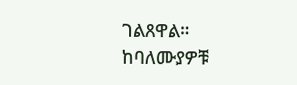ገልጸዋል።
ከባለሙያዎቹ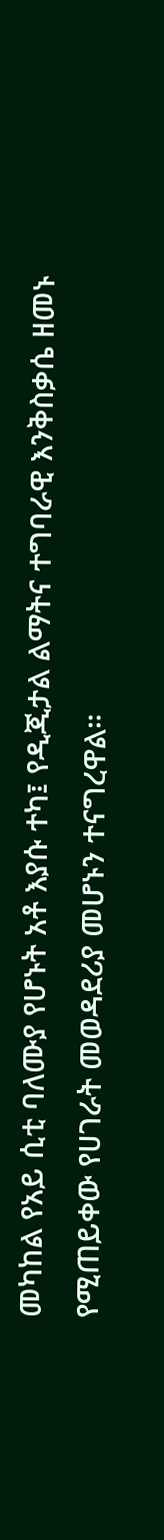መካከል የአይ ሲቲ ባለሙያ የሆኑት አቶ እያሱ ተካ፤ የዲጂታል ልማትና ተግባራዊ እንቅስቃሴ ዘመኑ የሚጠይቀው የሀገራት መወዳደሪያ መሆኑን ተናግረዋል።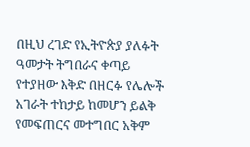በዚህ ረገድ የኢትዮጵያ ያለፉት ዓመታት ትግበራና ቀጣይ የተያዘው እቅድ በዘርፉ የሌሎች አገራት ተከታይ ከመሆን ይልቅ የመፍጠርና መተግበር አቅም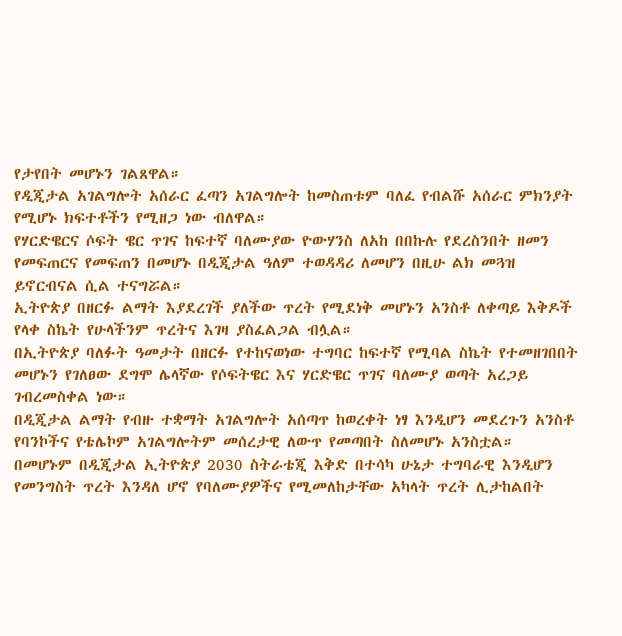የታየበት መሆኑን ገልጸዋል።
የዲጂታል አገልግሎት አሰራር ፈጣን አገልግሎት ከመስጠቱም ባለፈ የብልሹ አሰራር ምክንያት የሚሆኑ ክፍተቶችን የሚዘጋ ነው ብለዋል።
የሃርድዌርና ሶፍት ዌር ጥገና ከፍተኛ ባለሙያው ዮውሃንስ ለአከ በበኩሉ የደረስንበት ዘመን የመፍጠርና የመፍጠን በመሆኑ በዲጂታል ዓለም ተወዳዳሪ ለመሆን በዚሁ ልክ መጓዝ ይኖርብናል ሲል ተናግሯል።
ኢትዮጵያ በዘርፉ ልማት እያደረገች ያለችው ጥረት የሚደነቅ መሆኑን አንስቶ ለቀጣይ እቅዶች የላቀ ስኬት የሁላችንም ጥረትና እገዛ ያስፈልጋል ብሏል።
በኢትዮጵያ ባለፉት ዓመታት በዘርፉ የተከናወነው ተግባር ከፍተኛ የሚባል ስኬት የተመዘገበበት መሆኑን የገለፀው ደግሞ ሌላኛው የሶፍትዌር እና ሃርድዌር ጥገና ባለሙያ ወጣት አረጋይ ገብረመስቀል ነው።
በዲጂታል ልማት የብዙ ተቋማት አገልግሎት አሰጣጥ ከወረቀት ነፃ እንዲሆን መደረጉን አንስቶ የባንኮችና የቴሌኮም አገልግሎትም መሰረታዊ ለውጥ የመጣበት ስለመሆኑ አንስቷል።
በመሆኑም በዲጂታል ኢትዮጵያ 2030 ስትራቴጂ እቅድ በተሳካ ሁኔታ ተግባራዊ እንዲሆን የመንግስት ጥረት እንዳለ ሆኖ የባለሙያዎችና የሚመለከታቸው አካላት ጥረት ሊታከልበት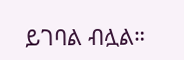ይገባል ብሏል።